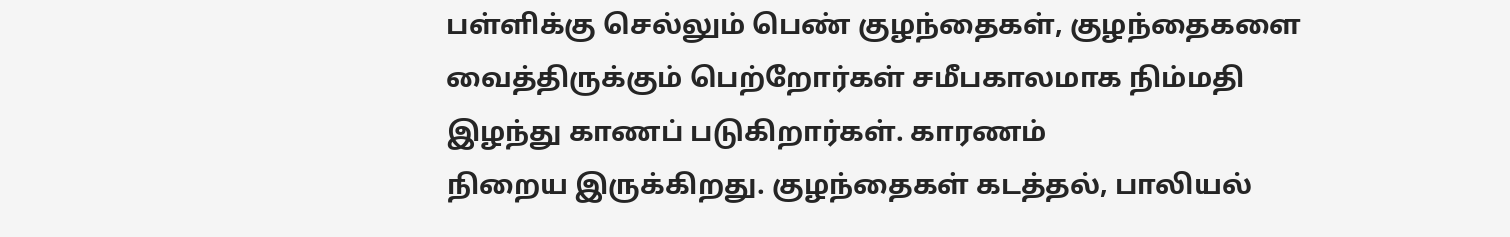பள்ளிக்கு செல்லும் பெண் குழந்தைகள், குழந்தைகளை வைத்திருக்கும் பெற்றோர்கள் சமீபகாலமாக நிம்மதி இழந்து காணப் படுகிறார்கள். காரணம்
நிறைய இருக்கிறது. குழந்தைகள் கடத்தல், பாலியல்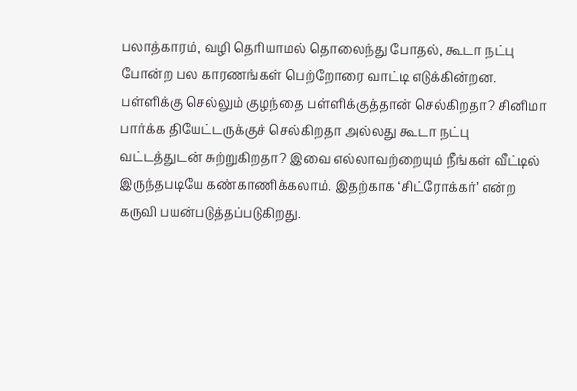பலாத்காரம், வழி தெரியாமல் தொலைந்து போதல், கூடா நட்பு போன்ற பல காரணங்கள் பெற்றோரை வாட்டி எடுக்கின்றன.
பள்ளிக்கு செல்லும் குழந்தை பள்ளிக்குத்தான் செல்கிறதா? சினிமா பார்க்க தியேட்டருக்குச் செல்கிறதா அல்லது கூடா நட்பு வட்டத்துடன் சுற்றுகிறதா? இவை எல்லாவற்றையும் நீங்கள் வீட்டில் இருந்தபடியே கண்காணிக்கலாம். இதற்காக ‘சிட்ரோக்கர்’ என்ற கருவி பயன்படுத்தப்படுகிறது.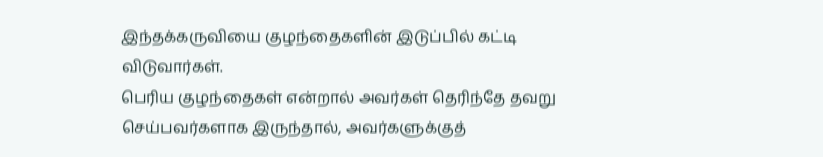இந்தக்கருவியை குழந்தைகளின் இடுப்பில் கட்டி விடுவார்கள்.
பெரிய குழந்தைகள் என்றால் அவர்கள் தெரிந்தே தவறு செய்பவர்களாக இருந்தால், அவர்களுக்குத்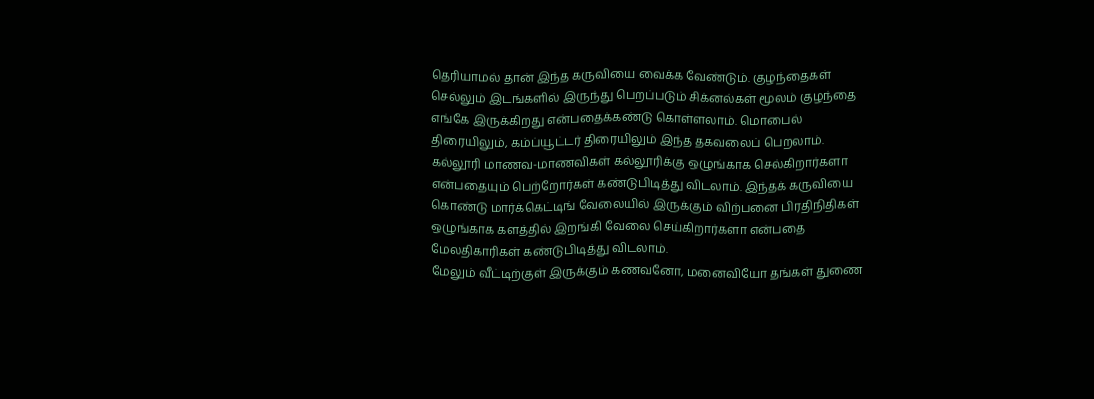தெரியாமல் தான் இந்த கருவியை வைக்க வேண்டும். குழந்தைகள் செல்லும் இடங்களில் இருந்து பெறப்படும் சிக்னல்கள் மூலம் குழந்தை எங்கே இருக்கிறது என்பதைக்கண்டு கொள்ளலாம். மொபைல் திரையிலும், கம்ப்யூட்டர் திரையிலும் இந்த தகவலைப் பெறலாம்.
கல்லூரி மாணவ-மாணவிகள் கல்லூரிக்கு ஒழுங்காக செல்கிறார்களா என்பதையும் பெற்றோர்கள் கண்டுபிடித்து விடலாம். இந்தக் கருவியை கொண்டு மார்க்கெட்டிங் வேலையில் இருக்கும் விற்பனை பிரதிநிதிகள் ஒழுங்காக களத்தில் இறங்கி வேலை செய்கிறார்களா என்பதை மேலதிகாரிகள் கண்டுபிடித்து விடலாம்.
மேலும் வீட்டிற்குள் இருக்கும் கணவனோ, மனைவியோ தங்கள் துணை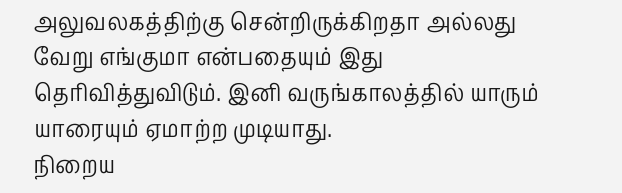அலுவலகத்திற்கு சென்றிருக்கிறதா அல்லது வேறு எங்குமா என்பதையும் இது தெரிவித்துவிடும். இனி வருங்காலத்தில் யாரும் யாரையும் ஏமாற்ற முடியாது.
நிறைய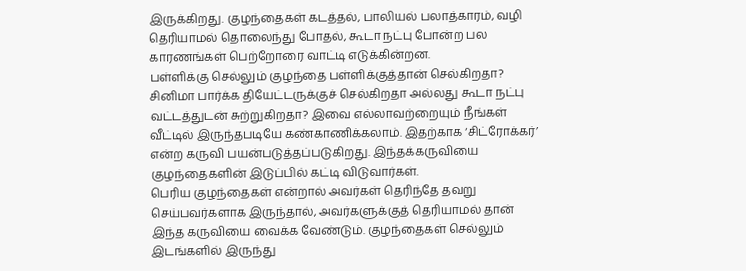இருக்கிறது. குழந்தைகள் கடத்தல், பாலியல் பலாத்காரம், வழி தெரியாமல் தொலைந்து போதல், கூடா நட்பு போன்ற பல காரணங்கள் பெற்றோரை வாட்டி எடுக்கின்றன.
பள்ளிக்கு செல்லும் குழந்தை பள்ளிக்குத்தான் செல்கிறதா? சினிமா பார்க்க தியேட்டருக்குச் செல்கிறதா அல்லது கூடா நட்பு வட்டத்துடன் சுற்றுகிறதா? இவை எல்லாவற்றையும் நீங்கள் வீட்டில் இருந்தபடியே கண்காணிக்கலாம். இதற்காக ‘சிட்ரோக்கர்’ என்ற கருவி பயன்படுத்தப்படுகிறது. இந்தக்கருவியை குழந்தைகளின் இடுப்பில் கட்டி விடுவார்கள்.
பெரிய குழந்தைகள் என்றால் அவர்கள் தெரிந்தே தவறு செய்பவர்களாக இருந்தால், அவர்களுக்குத் தெரியாமல் தான் இந்த கருவியை வைக்க வேண்டும். குழந்தைகள் செல்லும் இடங்களில் இருந்து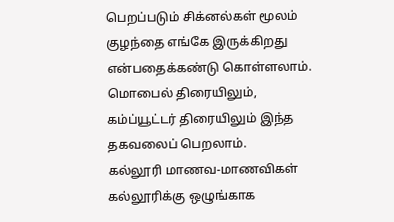பெறப்படும் சிக்னல்கள் மூலம் குழந்தை எங்கே இருக்கிறது என்பதைக்கண்டு கொள்ளலாம். மொபைல் திரையிலும், கம்ப்யூட்டர் திரையிலும் இந்த தகவலைப் பெறலாம்.
கல்லூரி மாணவ-மாணவிகள் கல்லூரிக்கு ஒழுங்காக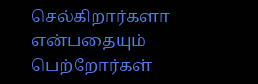செல்கிறார்களா என்பதையும் பெற்றோர்கள்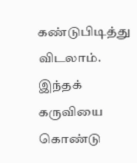கண்டுபிடித்து விடலாம். இந்தக் கருவியை கொண்டு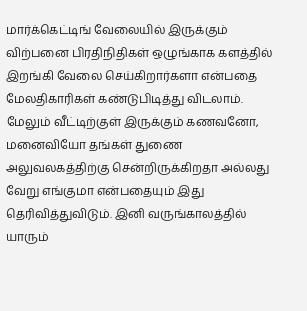மார்க்கெட்டிங் வேலையில் இருக்கும் விற்பனை பிரதிநிதிகள் ஒழுங்காக களத்தில் இறங்கி வேலை செய்கிறார்களா என்பதை மேலதிகாரிகள் கண்டுபிடித்து விடலாம்.
மேலும் வீட்டிற்குள் இருக்கும் கணவனோ, மனைவியோ தங்கள் துணை அலுவலகத்திற்கு சென்றிருக்கிறதா அல்லது வேறு எங்குமா என்பதையும் இது தெரிவித்துவிடும். இனி வருங்காலத்தில் யாரும்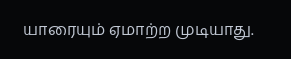யாரையும் ஏமாற்ற முடியாது.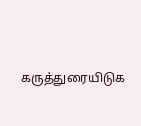கருத்துரையிடுக